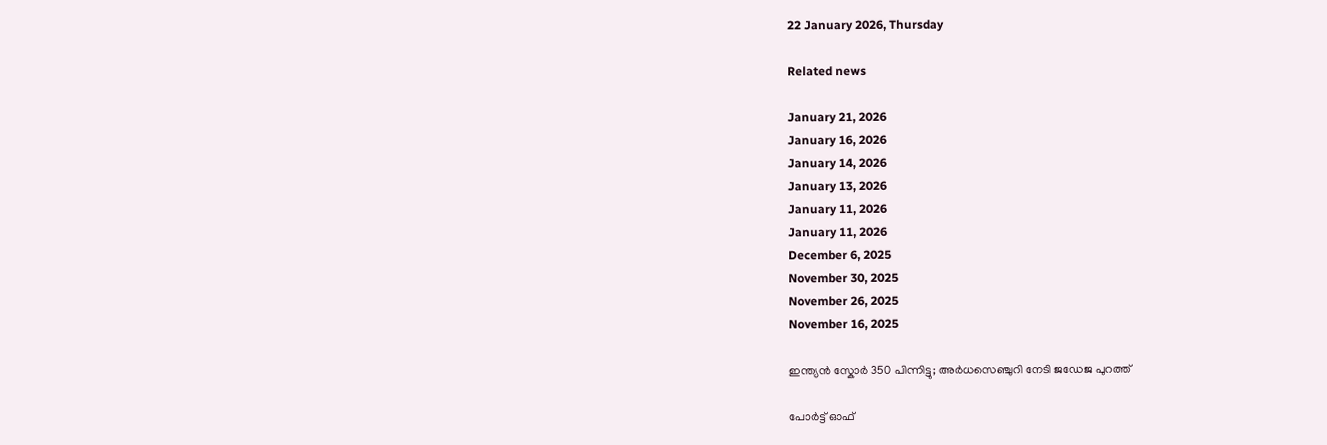22 January 2026, Thursday

Related news

January 21, 2026
January 16, 2026
January 14, 2026
January 13, 2026
January 11, 2026
January 11, 2026
December 6, 2025
November 30, 2025
November 26, 2025
November 16, 2025

ഇന്ത്യന്‍ സ്കോര്‍ 350 പിന്നിട്ടു; അര്‍ധസെഞ്ചുറി നേടി ജഡേജ പുറത്ത്

പോര്‍ട്ട് ഓഫ്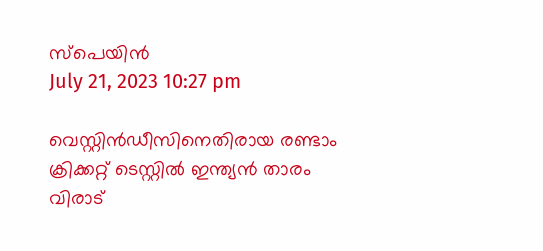സ്പെയിന്‍
July 21, 2023 10:27 pm

വെസ്റ്റിന്‍ഡീസിനെതിരായ രണ്ടാം ക്രിക്കറ്റ് ടെസ്റ്റില്‍ ഇന്ത്യന്‍ താരം വിരാട്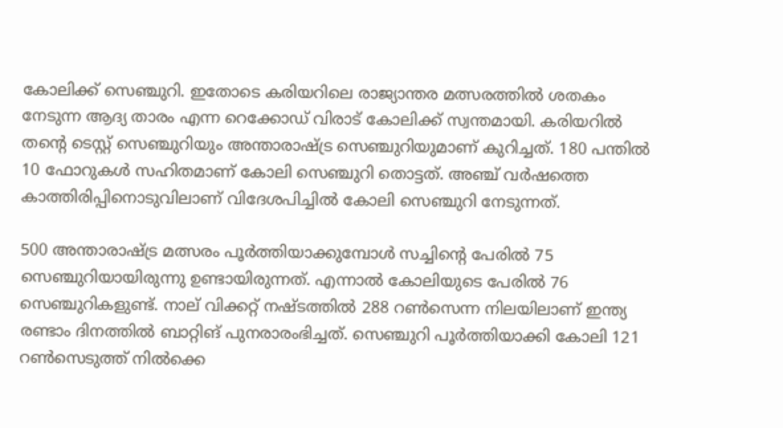കോലിക്ക് സെഞ്ചുറി. ഇതോടെ കരിയറിലെ രാജ്യാന്തര മത്സരത്തില്‍ ശതകം നേടുന്ന ആദ്യ താരം എന്ന റെക്കോഡ് വിരാട് കോലിക്ക് സ്വന്തമായി. കരിയറില്‍ തന്റെ ടെസ്റ്റ് സെഞ്ചുറിയും അന്താരാഷ്ട്ര സെഞ്ചുറിയുമാണ് കുറിച്ചത്. 180 പന്തിൽ 10 ഫോറുകൾ സഹിതമാണ് കോലി സെഞ്ചുറി തൊട്ടത്. അഞ്ച് വര്‍ഷത്തെ കാത്തിരിപ്പിനൊടുവിലാണ് വിദേശപിച്ചില്‍ കോലി സെഞ്ചുറി നേടുന്നത്.

500 അന്താരാഷ്ട്ര മത്സരം പൂര്‍ത്തിയാക്കുമ്പോള്‍ സച്ചിന്റെ പേരില്‍ 75 സെഞ്ചുറിയായിരുന്നു ഉണ്ടായിരുന്നത്. എന്നാല്‍ കോലിയുടെ പേരില്‍ 76 സെഞ്ചുറികളുണ്ട്. നാല് വിക്കറ്റ് നഷ്ടത്തില്‍ 288 റണ്‍സെന്ന നിലയിലാണ് ഇന്ത്യ രണ്ടാം ദിനത്തില്‍ ബാറ്റിങ് പുനരാരംഭിച്ചത്. സെഞ്ചുറി പൂര്‍ത്തിയാക്കി കോലി 121 റണ്‍സെടുത്ത് നില്‍ക്കെ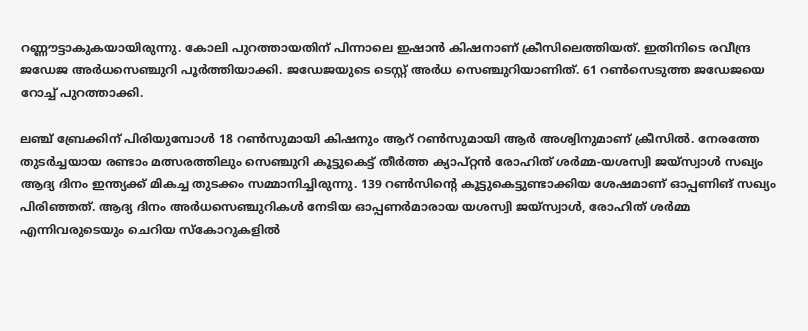റണ്ണൗട്ടാകുകയായിരുന്നു. കോലി പുറത്തായതിന് പിന്നാലെ ഇഷാന്‍ കിഷനാണ് ക്രീസിലെത്തിയത്. ഇതിനിടെ രവീന്ദ്ര ജഡേജ അര്‍ധസെഞ്ചുറി പൂര്‍ത്തിയാക്കി. ജഡേജയുടെ ടെസ്റ്റ് അര്‍ധ സെഞ്ചുറിയാണിത്. 61 റണ്‍സെടുത്ത ജഡേജയെ റോച്ച് പുറത്താക്കി.

ലഞ്ച് ബ്രേക്കിന് പിരിയുമ്പോള്‍ 18 റണ്‍സുമായി കിഷനും ആറ് റണ്‍സുമായി ആര്‍ അശ്വിനുമാണ് ക്രീസില്‍. നേരത്തേ തുടര്‍ച്ചയായ രണ്ടാം മത്സരത്തിലും സെഞ്ചുറി കൂട്ടുകെട്ട് തീര്‍ത്ത ക്യാപ്റ്റന്‍ രോഹിത് ശര്‍മ്മ‑യശസ്വി ജയ്‌സ്വാള്‍ സഖ്യം ആദ്യ ദിനം ഇന്ത്യക്ക് മികച്ച തുടക്കം സമ്മാനിച്ചിരുന്നു. 139 റണ്‍സിന്റെ കൂട്ടുകെട്ടുണ്ടാക്കിയ ശേഷമാണ് ഓപ്പണിങ് സഖ്യം പിരിഞ്ഞത്. ആദ്യ ദിനം അര്‍ധസെഞ്ചുറികള്‍ നേടിയ ഓപ്പണര്‍മാരായ യശസ്വി ജയ്‌സ്വാള്‍, രോഹിത് ശര്‍മ്മ എന്നിവരുടെയും ചെറിയ സ്കോറുകളില്‍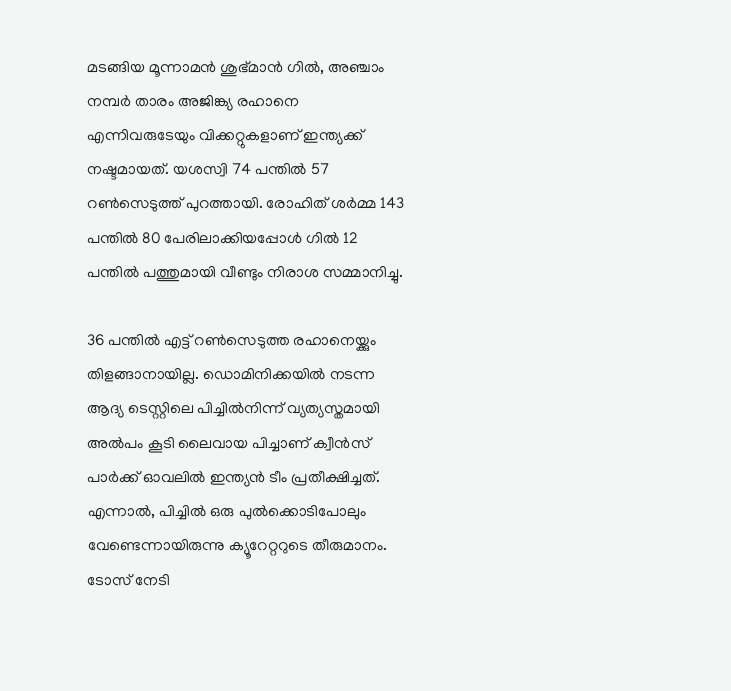മടങ്ങിയ മൂന്നാമന്‍ ശുഭ്മാന്‍ ഗില്‍, അഞ്ചാം നമ്പര്‍ താരം അജിങ്ക്യ രഹാനെ എന്നിവരുടേയും വിക്കറ്റുകളാണ് ഇന്ത്യക്ക് നഷ്ടമായത്. യശസ്വി 74 പന്തില്‍ 57 റണ്‍സെടുത്ത് പുറത്തായി. രോഹിത് ശര്‍മ്മ 143 പന്തില്‍ 80 പേരിലാക്കിയപ്പോള്‍ ഗില്‍ 12 പന്തില്‍ പത്തുമായി വീണ്ടും നിരാശ സമ്മാനിച്ചു.

36 പന്തില്‍ എട്ട് റണ്‍സെടുത്ത രഹാനെയ്ക്കും തിളങ്ങാനായില്ല. ഡൊമിനിക്കയിൽ നടന്ന ആദ്യ ടെസ്റ്റിലെ പിച്ചിൽനിന്ന് വ്യത്യസ്തമായി അൽപം കൂടി ലൈവായ പിച്ചാണ് ക്വീൻസ് പാർക്ക് ഓവലിൽ ഇന്ത്യൻ ടീം പ്രതീക്ഷിച്ചത്. എന്നാൽ, പിച്ചിൽ ഒരു പുൽക്കൊടിപോലും വേണ്ടെന്നായിരുന്നു ക്യൂറേറ്ററുടെ തീരുമാനം. ടോസ് നേടി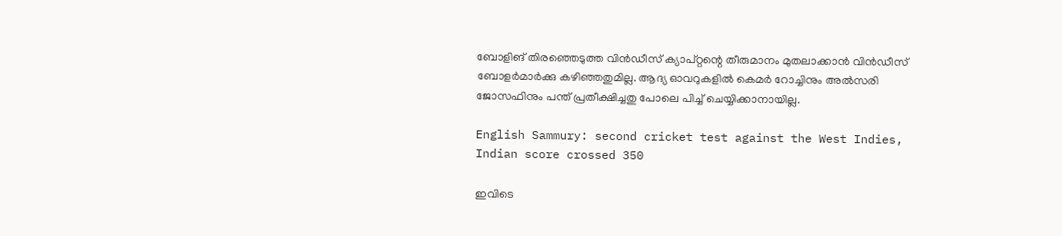ബോളിങ് തിരഞ്ഞെടുത്ത വിൻഡീസ് ക്യാപ്റ്റന്റെ തീരുമാനം മുതലാക്കാൻ വിൻഡീസ് ബോളർമാർക്കു കഴിഞ്ഞതുമില്ല. ആദ്യ ഓവറുകളിൽ കെമർ റോച്ചിനും അൽസരി ജോസഫിനും പന്ത് പ്രതീക്ഷിച്ചതു പോലെ പിച്ച് ചെയ്യിക്കാനായില്ല.

English Sammury: second cricket test against the West Indies, Indian score crossed 350

ഇവിടെ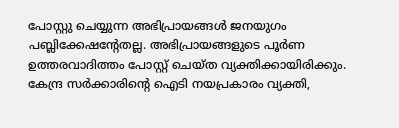പോസ്റ്റു ചെയ്യുന്ന അഭിപ്രായങ്ങള്‍ ജനയുഗം പബ്ലിക്കേഷന്റേതല്ല. അഭിപ്രായങ്ങളുടെ പൂര്‍ണ ഉത്തരവാദിത്തം പോസ്റ്റ് ചെയ്ത വ്യക്തിക്കായിരിക്കും. കേന്ദ്ര സര്‍ക്കാരിന്റെ ഐടി നയപ്രകാരം വ്യക്തി,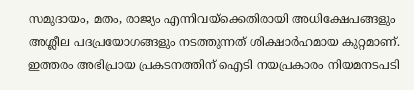സമുദായം, മതം, രാജ്യം എന്നിവയ്‌ക്കെതിരായി അധിക്ഷേപങ്ങളും അശ്ലീല പദപ്രയോഗങ്ങളും നടത്തുന്നത് ശിക്ഷാര്‍ഹമായ കുറ്റമാണ്. ഇത്തരം അഭിപ്രായ പ്രകടനത്തിന് ഐടി നയപ്രകാരം നിയമനടപടി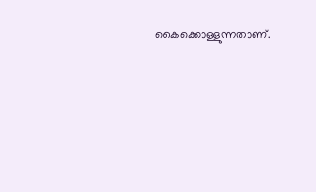കൈക്കൊള്ളുന്നതാണ്.